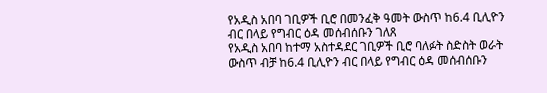የአዲስ አበባ ገቢዎች ቢሮ በመንፈቅ ዓመት ውስጥ ከ6.4 ቢሊዮን ብር በላይ የግብር ዕዳ መሰብሰቡን ገለጸ
የአዲስ አበባ ከተማ አስተዳደር ገቢዎች ቢሮ ባለፉት ስድስት ወራት ውስጥ ብቻ ከ6.4 ቢሊዮን ብር በላይ የግብር ዕዳ መሰብሰቡን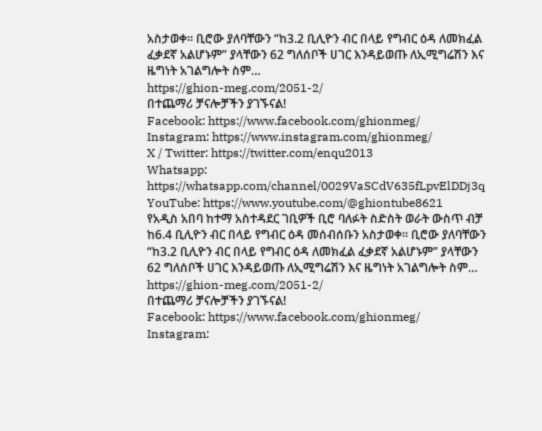አስታወቀ። ቢሮው ያለባቸውን “ከ3.2 ቢሊዮን ብር በላይ የግብር ዕዳ ለመክፈል ፈቃደኛ አልሆኑም” ያላቸውን 62 ግለሰቦች ሀገር እንዳይወጡ ለኢሚግሬሽን እና ዜግነት አገልግሎት ስም…
https://ghion-meg.com/2051-2/
በተጨማሪ ቻናሎቻችን ያገኙናል!
Facebook: https://www.facebook.com/ghionmeg/
Instagram: https://www.instagram.com/ghionmeg/
X / Twitter: https://twitter.com/enqu2013
Whatsapp: https://whatsapp.com/channel/0029VaSCdV635fLpvElDDj3q
YouTube: https://www.youtube.com/@ghiontube8621
የአዲስ አበባ ከተማ አስተዳደር ገቢዎች ቢሮ ባለፉት ስድስት ወራት ውስጥ ብቻ ከ6.4 ቢሊዮን ብር በላይ የግብር ዕዳ መሰብሰቡን አስታወቀ። ቢሮው ያለባቸውን “ከ3.2 ቢሊዮን ብር በላይ የግብር ዕዳ ለመክፈል ፈቃደኛ አልሆኑም” ያላቸውን 62 ግለሰቦች ሀገር እንዳይወጡ ለኢሚግሬሽን እና ዜግነት አገልግሎት ስም…
https://ghion-meg.com/2051-2/
በተጨማሪ ቻናሎቻችን ያገኙናል!
Facebook: https://www.facebook.com/ghionmeg/
Instagram: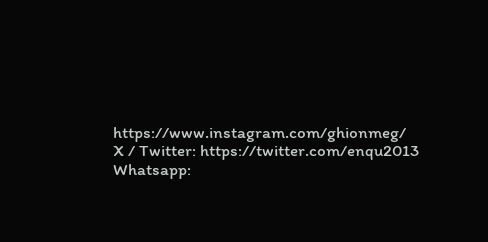https://www.instagram.com/ghionmeg/
X / Twitter: https://twitter.com/enqu2013
Whatsapp: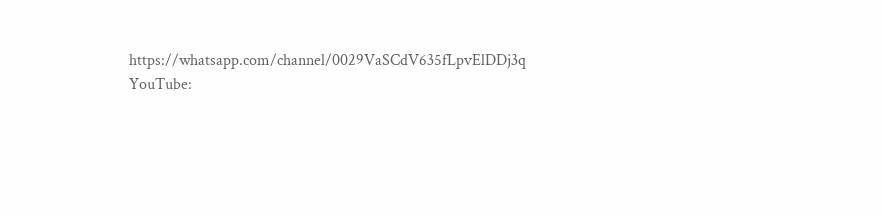https://whatsapp.com/channel/0029VaSCdV635fLpvElDDj3q
YouTube: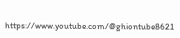https://www.youtube.com/@ghiontube8621